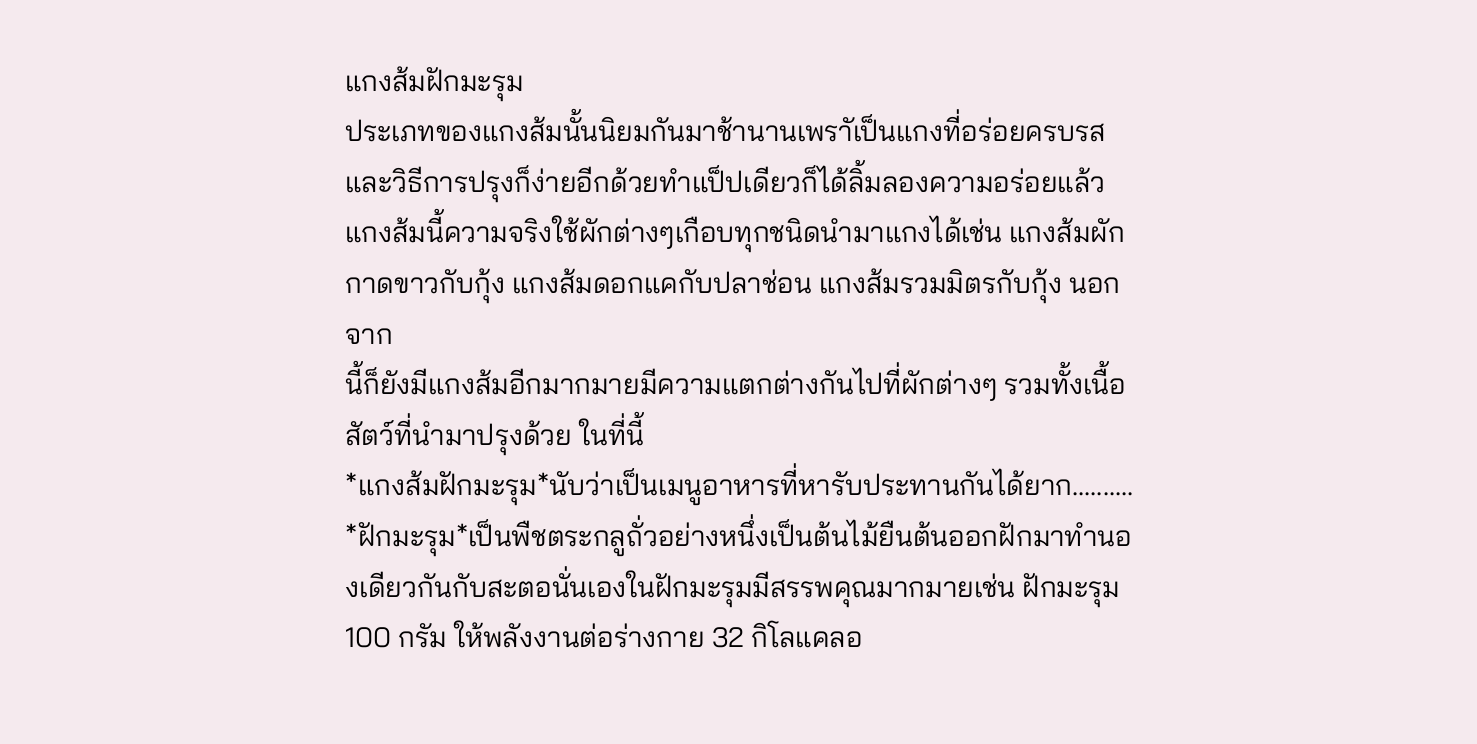แกงส้มฝักมะรุม
ประเภทของแกงส้มนั้นนิยมกันมาช้านานเพราัเป็นแกงที่อร่อยครบรสและวิธีการปรุงก็ง่ายอีกด้วยทำแป็ปเดียวก็ได้ลิ้มลองความอร่อยแล้ว แกงส้มนี้ความจริงใช้ผักต่างๆเกือบทุกชนิดนำมาแกงได้เช่น แกงส้มผักกาดขาวกับกุ้ง แกงส้มดอกแคกับปลาช่อน แกงส้มรวมมิตรกับกุ้ง นอกจาก
นี้ก็ยังมีแกงส้มอีกมากมายมีความแตกต่างกันไปที่ผักต่างๆ รวมทั้งเนื้อสัตว์ที่นำมาปรุงด้วย ในที่นี้
*แกงส้มฝักมะรุม*นับว่าเป็นเมนูอาหารที่หารับประทานกันได้ยาก..........
*ฝักมะรุม*เป็นพืชตระกลูถั่วอย่างหนึ่งเป็นต้นไม้ยืนต้นออกฝักมาทำนองเดียวกันกับสะตอนั่นเองในฝักมะรุมมีสรรพคุณมากมายเช่น ฝักมะรุม 100 กรัม ให้พลังงานต่อร่างกาย 32 กิโลแคลอ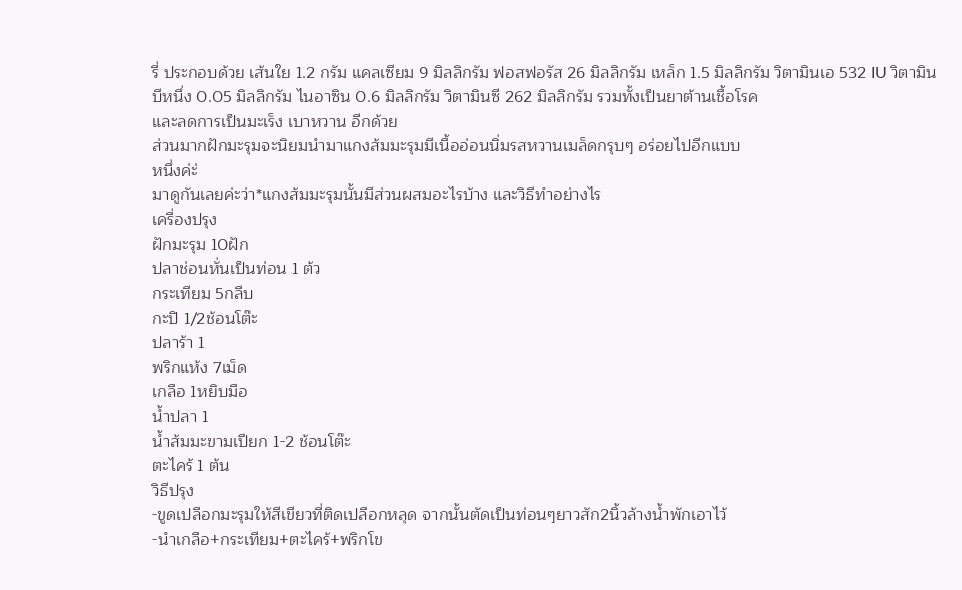รี่ ประกอบด้วย เส้นใย 1.2 กรัม แคลเซียม 9 มิลลิกรัม ฟอสฟอรัส 26 มิลลิกรัม เหล็ก 1.5 มิลลิกรัม วิตามินเอ 532 IU วิตามินบีหนึ่ง 0.05 มิลลิกรัม ไนอาซิน 0.6 มิลลิกรัม วิตามินซี 262 มิลลิกรัม รวมทั้งเป็นยาต้านเชื้อโรค
และลดการเป็นมะเร็ง เบาหวาน อีกด้วย
ส่วนมากฝักมะรุมจะนิยมนำมาแกงส้มมะรุมมีเนื้ออ่อนนิ่มรสหวานเมล็ดกรุบๆ อร่อยไปอีกแบบ
หนึ่งค่ะ่
มาดูกันเลยค่ะว่า*แกงส้มมะรุมนั้นมีส่วนผสมอะไรบ้าง และวิธีทำอย่างไร
เครื่องปรุง
ฝักมะรุม 10ฝัก
ปลาช่อนหั่นเป็นท่อน 1 ต้ว
กระเทียม 5กลีบ
กะปิ 1/2ช้อนโต๊ะ
ปลาร้า 1
พริกแห้ง 7เม็ด
เกลือ 1หยิบมือ
น้ำปลา 1
น้ำส้มมะขามเปียก 1-2 ช้อนโต๊ะ
ตะไคร้ 1 ต้น
วิธีปรุง
-ขูดเปลือกมะรุมให้สีเขียวที่ติดเปลือกหลุด จากนั้นตัดเป็นท่อนๆยาวสัก2นิ้วล้างน้ำพักเอาไว้
-นำเกลือ+กระเทียม+ตะไคร้+พริกโข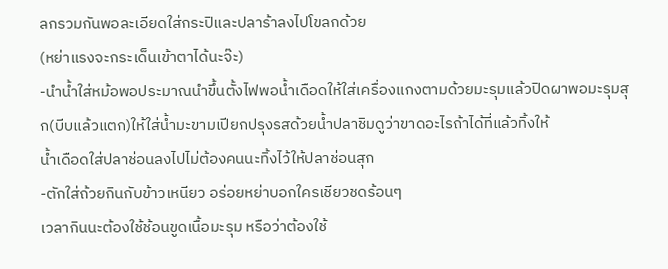ลกรวมกันพอละเอียดใส่กระปิและปลาร้าลงไปโขลกด้วย
(หย่าแรงจะกระเด็นเข้าตาได้นะจ๊ะ)
-นำน้ำใส่หม้อพอประมาณนำขึ้นตั้งไฟพอน้ำเดือดให้ใส่เครื่องแกงตามด้วยมะรุมแล้วปิดผาพอมะรุมสุก(บีบแล้วแตก)ให้ใส่น้ำมะขามเปียกปรุงรสด้วยน้ำปลาชิมดูว่าขาดอะไรถ้าได้ที่แล้วทิ้งให้
น้ำเดือดใส่ปลาช่อนลงไปไม่ต้องคนนะทิ้งไว้ให้ปลาช่อนสุก
-ตักใส่ถ้วยกินกับข้าวเหนียว อร่อยหย่าบอกใครเชียวชดร้อนๆ
เวลากินนะต้องใช้ช้อนขูดเนื้อมะรุม หรือว่าต้องใช้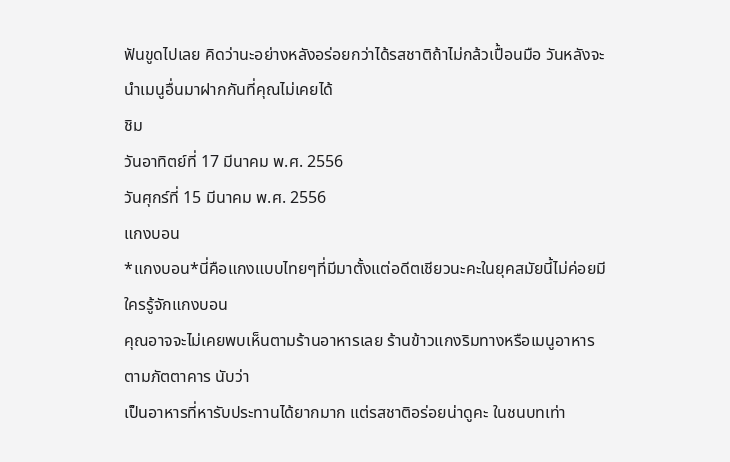ฟันขูดไปเลย คิดว่านะอย่างหลังอร่อยกว่าได้รสชาติถ้าไม่กล้วเปื้อนมือ วันหลังจะนำเมนูอื่นมาฝากกันที่คุณไม่เคยได้
ชิม
วันอาทิตย์ที่ 17 มีนาคม พ.ศ. 2556
วันศุกร์ที่ 15 มีนาคม พ.ศ. 2556
แกงบอน
*แกงบอน*นี่คือแกงแบบไทยๆที่มีมาตั้งแต่อดีตเชียวนะคะในยุคสมัยนี้ไม่ค่อยมีใครรู้จักแกงบอน
คุณอาจจะไม่เคยพบเห็นตามร้านอาหารเลย ร้านข้าวแกงริมทางหรือเมนูอาหารตามภัตตาคาร นับว่า
เป็นอาหารที่หารับประทานได้ยากมาก แต่รสชาติอร่อยน่าดูคะ ในชนบทเท่า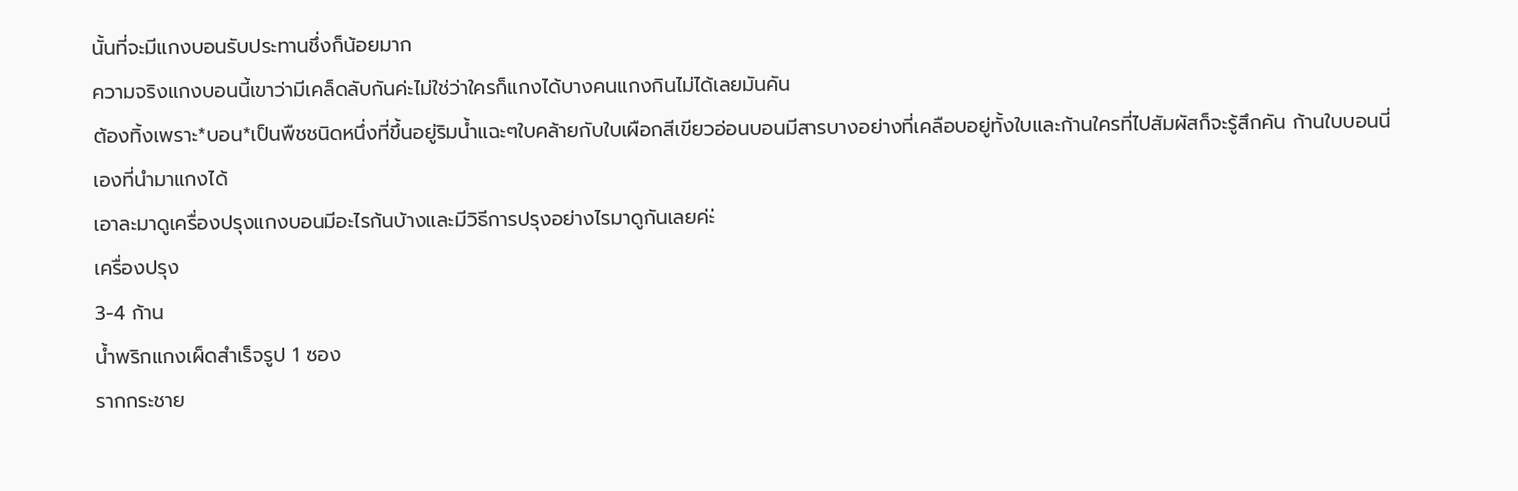นั้นที่จะมีแกงบอนรับประทานชึ่งก็น้อยมาก
ความจริงแกงบอนนี้เขาว่ามีเคล็ดลับกันค่ะไม่ใช่ว่าใครก็แกงได้บางคนแกงกินไม่ได้เลยมันคัน
ต้องทิ้งเพราะ*บอน*เป็นพืชชนิดหนึ่งที่ขึ้นอยู่ริมน้ำแฉะๆใบคล้ายกับใบเผือกสีเขียวอ่อนบอนมีสารบางอย่างที่เคลือบอยู่ทั้งใบและก้านใครที่ไปสัมผัสก็จะรู้สึกคัน ก้านใบบอนนี่เองที่นำมาแกงได้
เอาละมาดูเครื่องปรุงแกงบอนมีอะไรก้นบ้างและมีวิธีการปรุงอย่างไรมาดูกันเลยค่ะ่
เครื่องปรุง
3-4 ก้าน
น้ำพริกแกงเผ็ดสำเร็จรูป 1 ซอง
รากกระชาย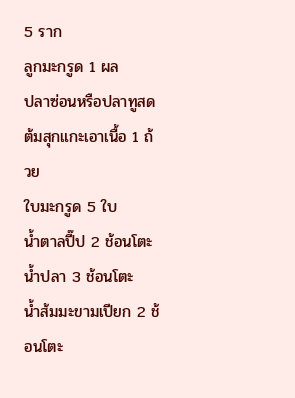5 ราก
ลูกมะกรูด 1 ผล
ปลาซ่อนหรือปลาทูสดต้มสุกแกะเอาเนื้อ 1 ถ้วย
ใบมะกรูด 5 ใบ
น้ำตาลปี๊ป 2 ช้อนโตะ
น้ำปลา 3 ช้อนโตะ
น้ำส้มมะขามเปียก 2 ช้อนโตะ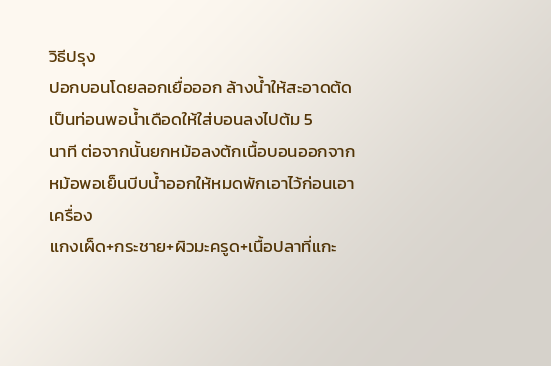วิธีปรุง
ปอกบอนโดยลอกเยื่อออก ล้างน้ำให้สะอาดต้ดเป็นท่อนพอน้ำเดือดให้ใส่บอนลงไปต้ม 5
นาที ต่อจากนั้นยกหม้อลงต้กเนื้อบอนออกจากหม้อพอเย็นบีบน้ำออกให้หมดพักเอาไว้ก่อนเอาเครื่อง
แกงเผ็ด+กระชาย+ผิวมะครูด+เนื้อปลาที่แกะ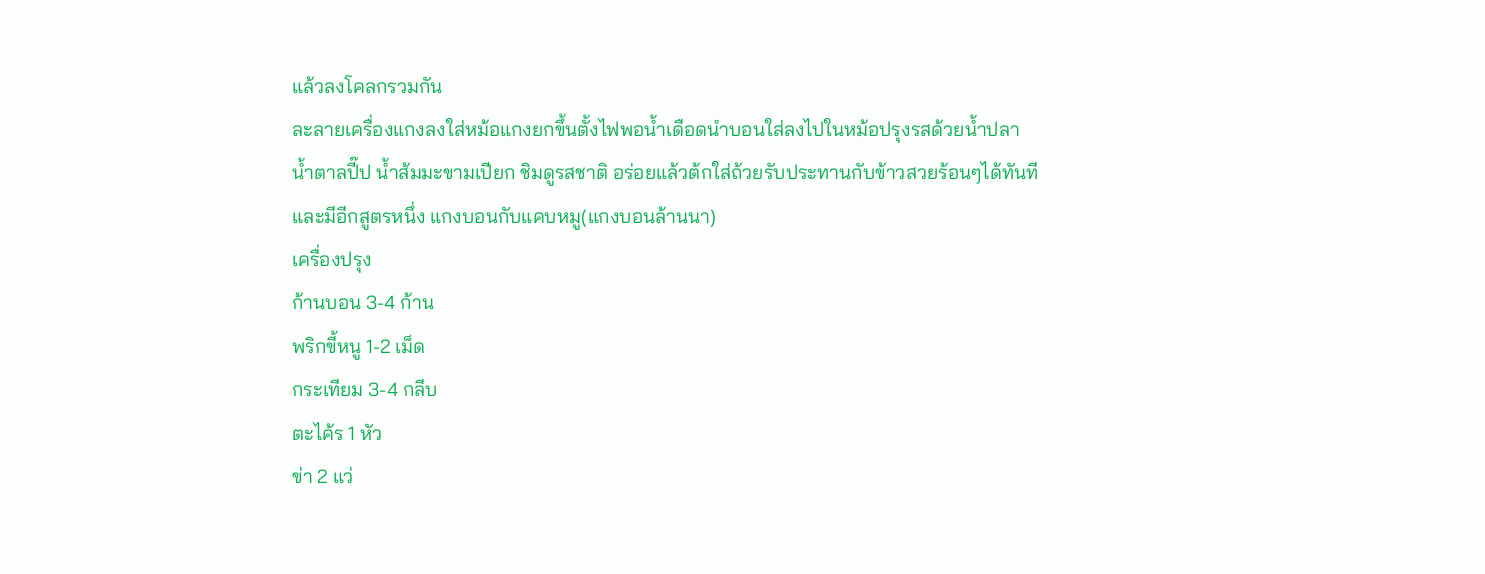แล้วลงโคลกรวมกัน
ละลายเครื่องแกงลงใส่หม้อแกงยกขึ้นตั้งไฟพอน้ำเดือดนำบอนใส่ลงไปในหม้อปรุงรสด้วยน้ำปลา
น้ำตาลปี๊ป น้ำส้มมะขามเปียก ชิมดูรสชาติ อร่อยแล้วต้กใส่ถ้วยรับประทานกับข้าวสวยร้อนๆได้ทันที
และมีอีกสูตรหนึ่ง แกงบอนกับแคบหมู(แกงบอนล้านนา)
เครื่องปรุง
ก้านบอน 3-4 ก้าน
พริกขี้หนู 1-2 เม็ด
กระเทียม 3-4 กลีบ
ตะไค้ร 1 หัว
ข่า 2 แว่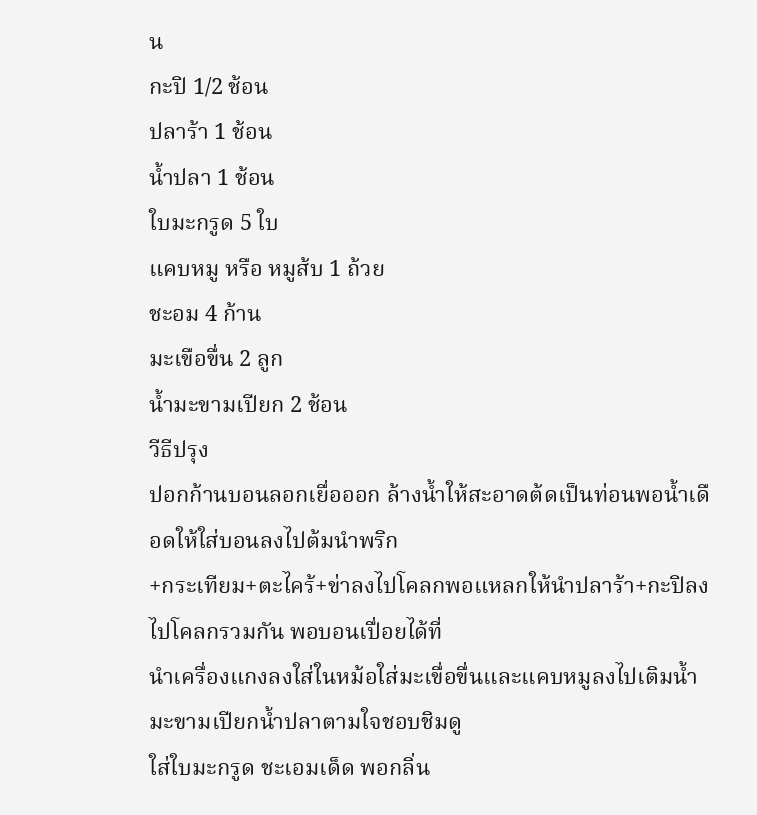น
กะปิ 1/2 ช้อน
ปลาร้า 1 ช้อน
น้ำปลา 1 ช้อน
ใบมะกรูด 5 ใบ
แคบหมู หรือ หมูส้บ 1 ถ้วย
ชะอม 4 ก้าน
มะเขือขื่น 2 ลูก
น้ำมะขามเปียก 2 ช้อน
วีธีปรุง
ปอกก้านบอนลอกเยื่อออก ล้างน้ำให้สะอาดต้ดเป็นท่อนพอน้ำเดือดให้ใส่บอนลงไปต้มนำพริก
+กระเทียม+ตะไคร้+ข่าลงไปโคลกพอแหลกให้นำปลาร้า+กะปิลงไปโคลกรวมกัน พอบอนเปื่อยได้ที่
นำเครื่องแกงลงใส่ในหม้อใส่มะเขื่อขื่นและแคบหมูลงไปเติมน้ำมะขามเปียกน้ำปลาตามใจชอบชิมดู
ใส่ใบมะกรูด ชะเอมเด็ด พอกลิ่น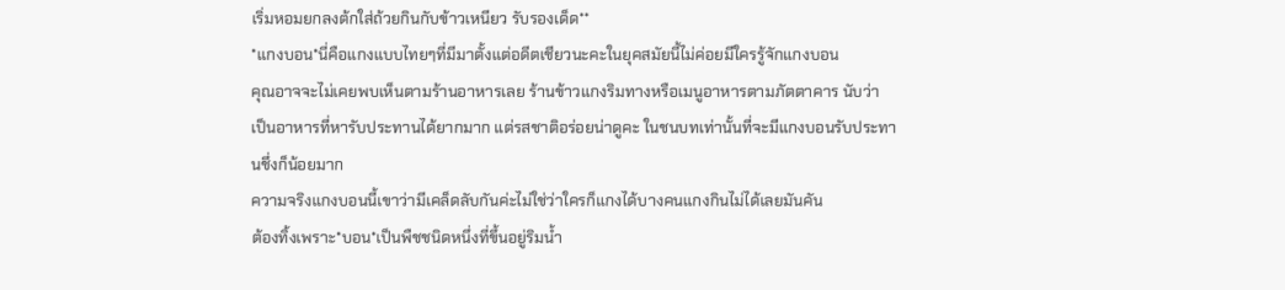เริ่มหอมยกลงต้กใส่ถ้วยกินกับข้าวเหนียว รับรองเด็ด**
*แกงบอน*นี่คือแกงแบบไทยๆที่มีมาตั้งแต่อดีตเชียวนะคะในยุคสมัยนี้ไม่ค่อยมีใครรู้จักแกงบอน
คุณอาจจะไม่เคยพบเห็นตามร้านอาหารเลย ร้านข้าวแกงริมทางหรือเมนูอาหารตามภัตตาคาร นับว่า
เป็นอาหารที่หารับประทานได้ยากมาก แต่รสชาติอร่อยน่าดูคะ ในชนบทเท่านั้นที่จะมีแกงบอนรับประทานชึ่งก็น้อยมาก
ความจริงแกงบอนนี้เขาว่ามีเคล็ดลับกันค่ะไม่ใช่ว่าใครก็แกงได้บางคนแกงกินไม่ได้เลยมันคัน
ต้องทิ้งเพราะ*บอน*เป็นพืชชนิดหนึ่งที่ขึ้นอยู่ริมน้ำ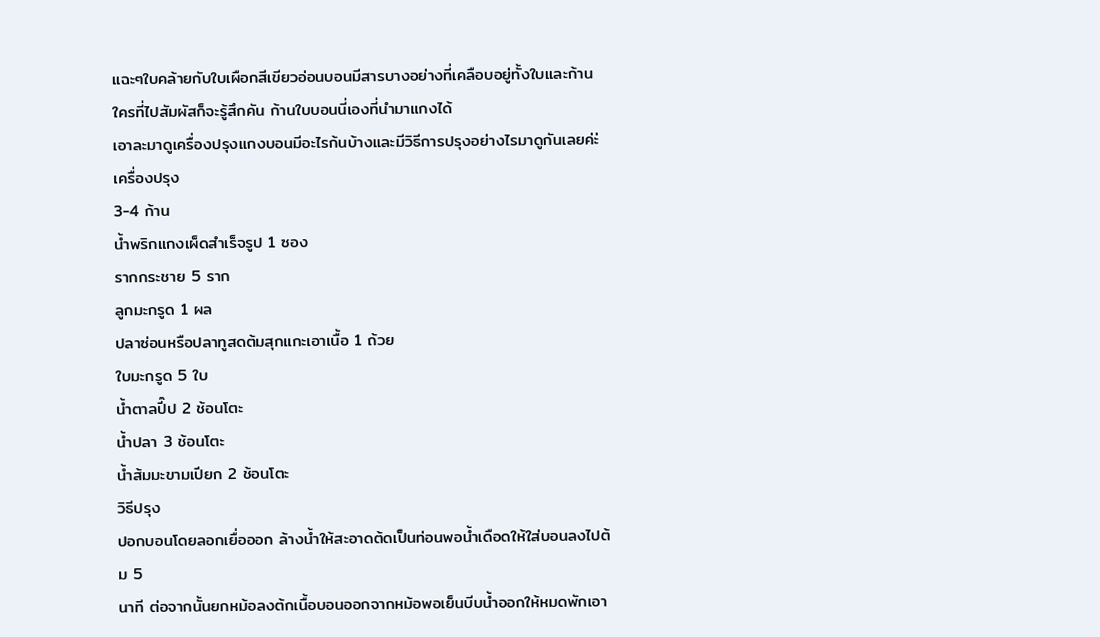แฉะๆใบคล้ายกับใบเผือกสีเขียวอ่อนบอนมีสารบางอย่างที่เคลือบอยู่ทั้งใบและก้านใครที่ไปสัมผัสก็จะรู้สึกคัน ก้านใบบอนนี่เองที่นำมาแกงได้
เอาละมาดูเครื่องปรุงแกงบอนมีอะไรก้นบ้างและมีวิธีการปรุงอย่างไรมาดูกันเลยค่ะ่
เครื่องปรุง
3-4 ก้าน
น้ำพริกแกงเผ็ดสำเร็จรูป 1 ซอง
รากกระชาย 5 ราก
ลูกมะกรูด 1 ผล
ปลาซ่อนหรือปลาทูสดต้มสุกแกะเอาเนื้อ 1 ถ้วย
ใบมะกรูด 5 ใบ
น้ำตาลปี๊ป 2 ช้อนโตะ
น้ำปลา 3 ช้อนโตะ
น้ำส้มมะขามเปียก 2 ช้อนโตะ
วิธีปรุง
ปอกบอนโดยลอกเยื่อออก ล้างน้ำให้สะอาดต้ดเป็นท่อนพอน้ำเดือดให้ใส่บอนลงไปต้ม 5
นาที ต่อจากนั้นยกหม้อลงต้กเนื้อบอนออกจากหม้อพอเย็นบีบน้ำออกให้หมดพักเอา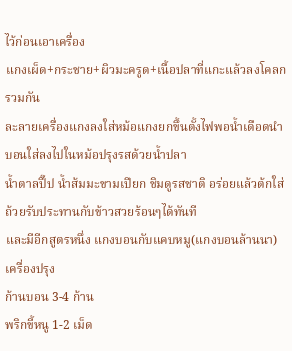ไว้ก่อนเอาเครื่อง
แกงเผ็ด+กระชาย+ผิวมะครูด+เนื้อปลาที่แกะแล้วลงโคลกรวมกัน
ละลายเครื่องแกงลงใส่หม้อแกงยกขึ้นตั้งไฟพอน้ำเดือดนำบอนใส่ลงไปในหม้อปรุงรสด้วยน้ำปลา
น้ำตาลปี๊ป น้ำส้มมะขามเปียก ชิมดูรสชาติ อร่อยแล้วต้กใส่ถ้วยรับประทานกับข้าวสวยร้อนๆได้ทันที
และมีอีกสูตรหนึ่ง แกงบอนกับแคบหมู(แกงบอนล้านนา)
เครื่องปรุง
ก้านบอน 3-4 ก้าน
พริกขี้หนู 1-2 เม็ด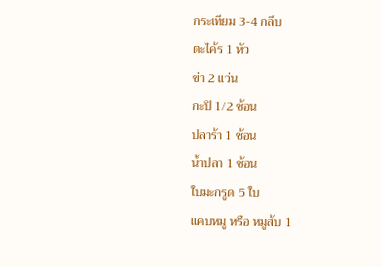กระเทียม 3-4 กลีบ
ตะไค้ร 1 หัว
ข่า 2 แว่น
กะปิ 1/2 ช้อน
ปลาร้า 1 ช้อน
น้ำปลา 1 ช้อน
ใบมะกรูด 5 ใบ
แคบหมู หรือ หมูส้บ 1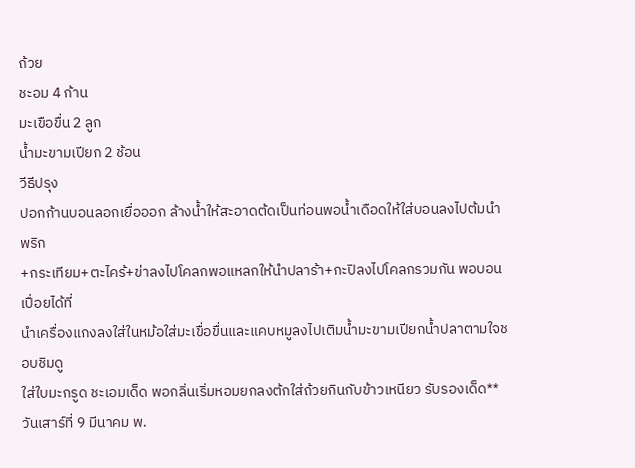ถ้วย
ชะอม 4 ก้าน
มะเขือขื่น 2 ลูก
น้ำมะขามเปียก 2 ช้อน
วีธีปรุง
ปอกก้านบอนลอกเยื่อออก ล้างน้ำให้สะอาดต้ดเป็นท่อนพอน้ำเดือดให้ใส่บอนลงไปต้มนำพริก
+กระเทียม+ตะไคร้+ข่าลงไปโคลกพอแหลกให้นำปลาร้า+กะปิลงไปโคลกรวมกัน พอบอนเปื่อยได้ที่
นำเครื่องแกงลงใส่ในหม้อใส่มะเขื่อขื่นและแคบหมูลงไปเติมน้ำมะขามเปียกน้ำปลาตามใจชอบชิมดู
ใส่ใบมะกรูด ชะเอมเด็ด พอกลิ่นเริ่มหอมยกลงต้กใส่ถ้วยกินกับข้าวเหนียว รับรองเด็ด**
วันเสาร์ที่ 9 มีนาคม พ.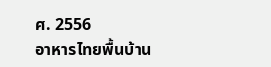ศ. 2556
อาหารไทยพื้นบ้าน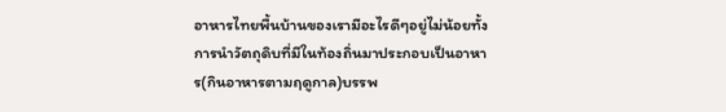อาหารไทยพื้นบ้านของเรามีอะไรดีๆอยู่ไม่น้อยทั้งการนำวัตถุดิบที่มีในท้องถิ่นมาประกอบเป็นอาหาร(กินอาหารตามฤดูกาล)บรรพ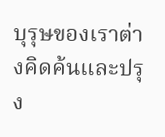บุรุษของเราต่างคิดค้นและปรุง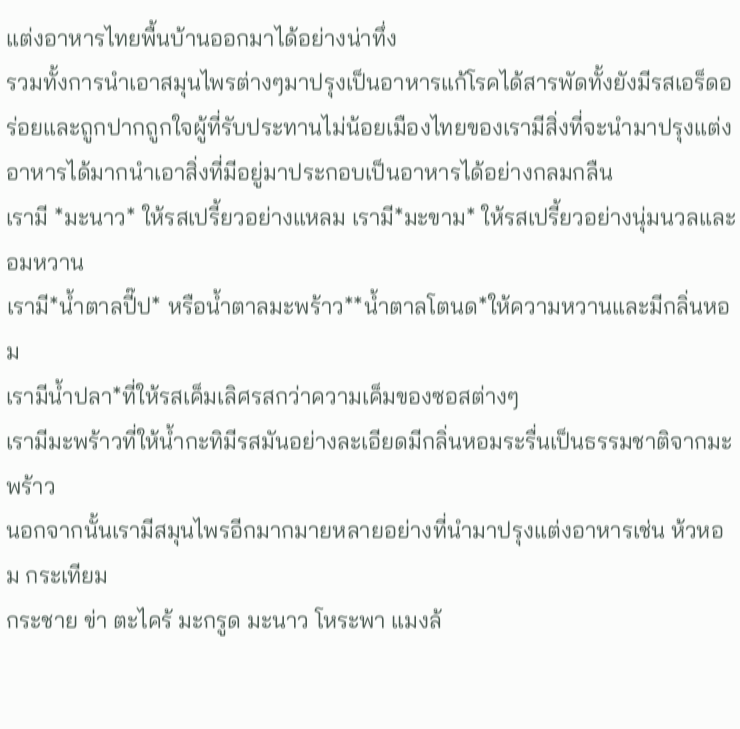แต่งอาหารไทยพื้นบ้านออกมาได้อย่างน่าทึ่ง
รวมทั้งการนำเอาสมุนไพรต่างๆมาปรุงเป็นอาหารแก้โรคได้สารพัดทั้งยังมีรสเอร็ดอร่อยและถูกปากถูกใจผู้ที่รับประทานไม่น้อยเมืองไทยของเรามีสิ่งที่จะนำมาปรุงแต่งอาหารได้มากนำเอาสิ่งที่มีอยู่มาประกอบเป็นอาหารได้อย่างกลมกลืน
เรามี *มะนาว* ให้รสเปรี้ยวอย่างแหลม เรามี*มะขาม* ให้รสเปรี้ยวอย่างนุ่มนวลและอมหวาน
เรามี*น้ำตาลปี๊ป* หรือน้ำตาลมะพร้าว**น้ำตาลโตนด*ให้ความหวานและมีกลิ่นหอม
เรามีน้ำปลา*ที่ให้รสเค็มเลิศรสกว่าความเค็มของซอสต่างๆ
เรามีมะพร้าวที่ให้น้ำกะทิมีรสมันอย่างละเอียดมีกลิ่นหอมระรื่นเป็นธรรมชาติจากมะพร้าว
นอกจากนั้นเรามีสมุนไพรอีกมากมายหลายอย่างที่นำมาปรุงแต่งอาหารเช่น ห้วหอม กระเทียม
กระชาย ข่า ตะไคร้ มะกรูด มะนาว โหระพา แมงล้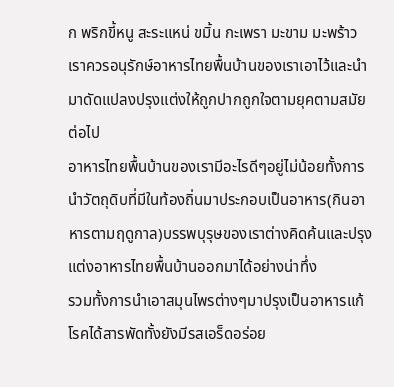ก พริกขี้หนู สะระแหน่ ขมิ้น กะเพรา มะขาม มะพร้าว
เราควรอนุรักษ์อาหารไทยพื้นบ้านของเราเอาไว้และนำมาดัดแปลงปรุงแต่งให้ถูกปากถูกใจตามยุคตามสมัยต่อไป
อาหารไทยพื้นบ้านของเรามีอะไรดีๆอยู่ไม่น้อยทั้งการนำวัตถุดิบที่มีในท้องถิ่นมาประกอบเป็นอาหาร(กินอาหารตามฤดูกาล)บรรพบุรุษของเราต่างคิดค้นและปรุงแต่งอาหารไทยพื้นบ้านออกมาได้อย่างน่าทึ่ง
รวมทั้งการนำเอาสมุนไพรต่างๆมาปรุงเป็นอาหารแก้โรคได้สารพัดทั้งยังมีรสเอร็ดอร่อย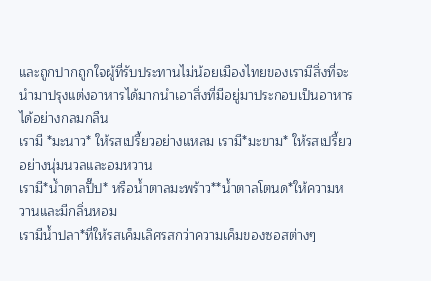และถูกปากถูกใจผู้ที่รับประทานไม่น้อยเมืองไทยของเรามีสิ่งที่จะนำมาปรุงแต่งอาหารได้มากนำเอาสิ่งที่มีอยู่มาประกอบเป็นอาหารได้อย่างกลมกลืน
เรามี *มะนาว* ให้รสเปรี้ยวอย่างแหลม เรามี*มะขาม* ให้รสเปรี้ยวอย่างนุ่มนวลและอมหวาน
เรามี*น้ำตาลปี๊ป* หรือน้ำตาลมะพร้าว**น้ำตาลโตนด*ให้ความหวานและมีกลิ่นหอม
เรามีน้ำปลา*ที่ให้รสเค็มเลิศรสกว่าความเค็มของซอสต่างๆ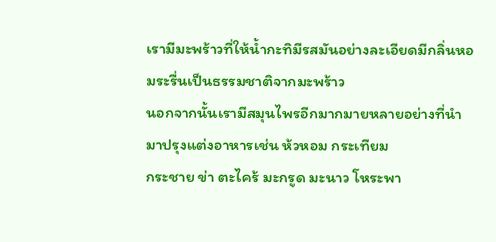เรามีมะพร้าวที่ให้น้ำกะทิมีรสมันอย่างละเอียดมีกลิ่นหอมระรื่นเป็นธรรมชาติจากมะพร้าว
นอกจากนั้นเรามีสมุนไพรอีกมากมายหลายอย่างที่นำมาปรุงแต่งอาหารเช่น ห้วหอม กระเทียม
กระชาย ข่า ตะไคร้ มะกรูด มะนาว โหระพา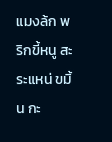แมงล้ก พริกขี้หนู สะระแหน่ ขมิ้น กะ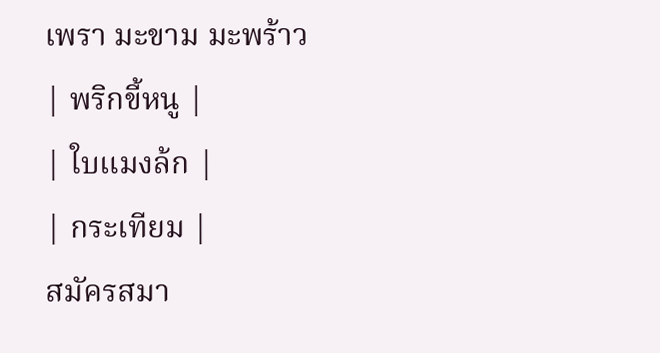เพรา มะขาม มะพร้าว
| พริกขี้หนู |
| ใบแมงล้ก |
| กระเทียม |
สมัครสมา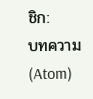ชิก:
บทความ (Atom)